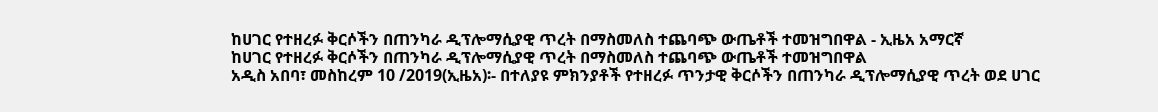ከሀገር የተዘረፉ ቅርሶችን በጠንካራ ዲፕሎማሲያዊ ጥረት በማስመለስ ተጨባጭ ውጤቶች ተመዝግበዋል - ኢዜአ አማርኛ
ከሀገር የተዘረፉ ቅርሶችን በጠንካራ ዲፕሎማሲያዊ ጥረት በማስመለስ ተጨባጭ ውጤቶች ተመዝግበዋል
አዲስ አበባ፣ መስከረም 10 /2019(ኢዜአ)፡- በተለያዩ ምክንያቶች የተዘረፉ ጥንታዊ ቅርሶችን በጠንካራ ዲፕሎማሲያዊ ጥረት ወደ ሀገር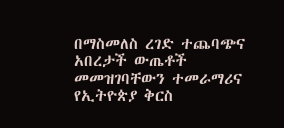በማስመለስ ረገድ ተጨባጭና አበረታች ውጤቶች መመዝገባቸውን ተመራማሪና የኢትዮጵያ ቅርስ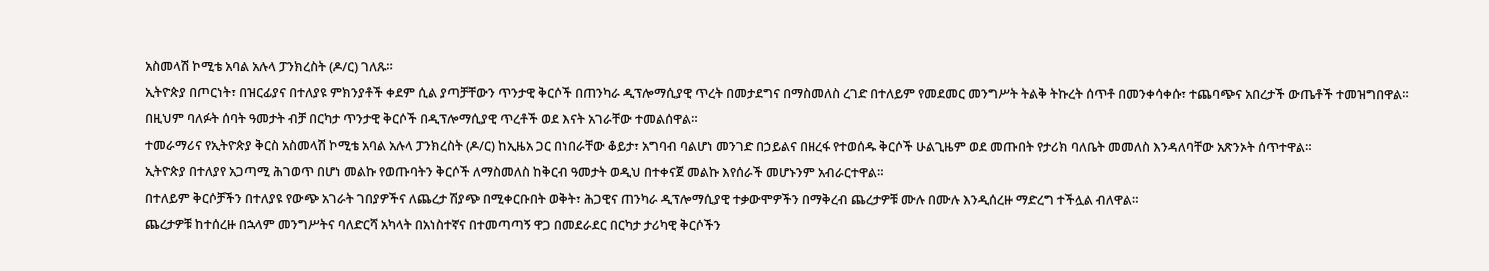አስመላሽ ኮሚቴ አባል አሉላ ፓንክረስት (ዶ/ር) ገለጹ።
ኢትዮጵያ በጦርነት፣ በዝርፊያና በተለያዩ ምክንያቶች ቀደም ሲል ያጣቻቸውን ጥንታዊ ቅርሶች በጠንካራ ዲፕሎማሲያዊ ጥረት በመታደግና በማስመለስ ረገድ በተለይም የመደመር መንግሥት ትልቅ ትኩረት ሰጥቶ በመንቀሳቀሱ፣ ተጨባጭና አበረታች ውጤቶች ተመዝግበዋል።
በዚህም ባለፉት ሰባት ዓመታት ብቻ በርካታ ጥንታዊ ቅርሶች በዲፕሎማሲያዊ ጥረቶች ወደ እናት አገራቸው ተመልሰዋል።
ተመራማሪና የኢትዮጵያ ቅርስ አስመላሽ ኮሚቴ አባል አሉላ ፓንክረስት (ዶ/ር) ከኢዜአ ጋር በነበራቸው ቆይታ፣ አግባብ ባልሆነ መንገድ በኃይልና በዘረፋ የተወሰዱ ቅርሶች ሁልጊዜም ወደ መጡበት የታሪክ ባለቤት መመለስ እንዳለባቸው አጽንኦት ሰጥተዋል።
ኢትዮጵያ በተለያየ አጋጣሚ ሕገወጥ በሆነ መልኩ የወጡባትን ቅርሶች ለማስመለስ ከቅርብ ዓመታት ወዲህ በተቀናጀ መልኩ እየሰራች መሆኑንም አብራርተዋል።
በተለይም ቅርሶቻችን በተለያዩ የውጭ አገራት ገበያዎችና ለጨረታ ሽያጭ በሚቀርቡበት ወቅት፣ ሕጋዊና ጠንካራ ዲፕሎማሲያዊ ተቃውሞዎችን በማቅረብ ጨረታዎቹ ሙሉ በሙሉ እንዲሰረዙ ማድረግ ተችሏል ብለዋል።
ጨረታዎቹ ከተሰረዙ በኋላም መንግሥትና ባለድርሻ አካላት በአነስተኛና በተመጣጣኝ ዋጋ በመደራደር በርካታ ታሪካዊ ቅርሶችን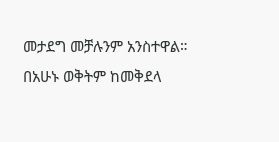መታደግ መቻሉንም አንስተዋል።
በአሁኑ ወቅትም ከመቅደላ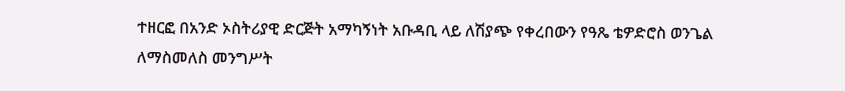ተዘርፎ በአንድ ኦስትሪያዊ ድርጅት አማካኝነት አቡዳቢ ላይ ለሽያጭ የቀረበውን የዓጼ ቴዎድሮስ ወንጌል ለማስመለስ መንግሥት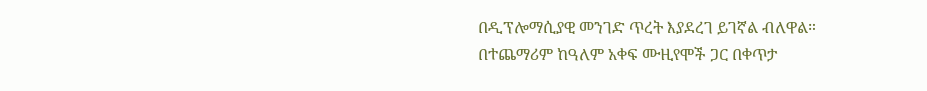በዲፕሎማሲያዊ መንገድ ጥረት እያደረገ ይገኛል ብለዋል።
በተጨማሪም ከዓለም አቀፍ ሙዚየሞች ጋር በቀጥታ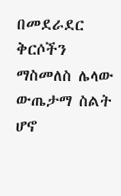በመደራደር ቅርሶችን ማስመለስ ሌላው ውጤታማ ስልት ሆኖ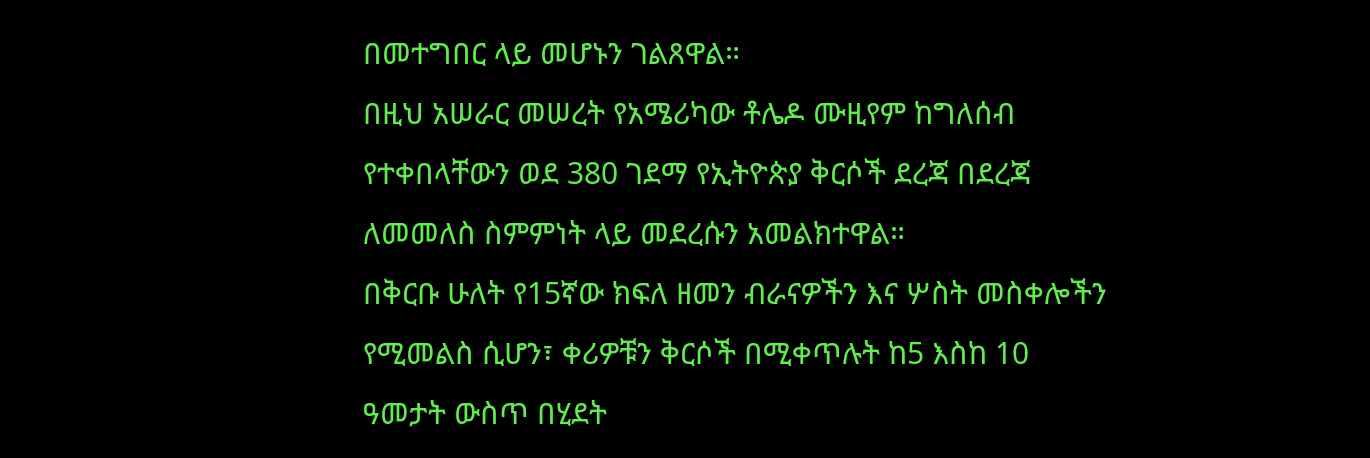በመተግበር ላይ መሆኑን ገልጸዋል።
በዚህ አሠራር መሠረት የአሜሪካው ቶሌዶ ሙዚየም ከግለሰብ የተቀበላቸውን ወደ 380 ገደማ የኢትዮጵያ ቅርሶች ደረጃ በደረጃ ለመመለስ ስምምነት ላይ መደረሱን አመልክተዋል።
በቅርቡ ሁለት የ15ኛው ክፍለ ዘመን ብራናዎችን እና ሦስት መስቀሎችን የሚመልስ ሲሆን፣ ቀሪዎቹን ቅርሶች በሚቀጥሉት ከ5 እስከ 10 ዓመታት ውስጥ በሂደት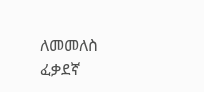ለመመለስ ፈቃደኛ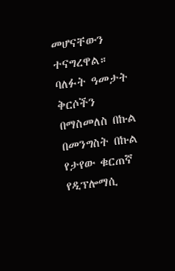መሆናቸውን ተናግረዋል።
ባለፉት ዓመታት ቅርሶችን በማስመለስ በኩል በመንግስት በኩል የታየው ቁርጠኛ የዲፕሎማሲ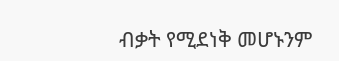ብቃት የሚደነቅ መሆኑንም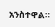አንስተዋል።